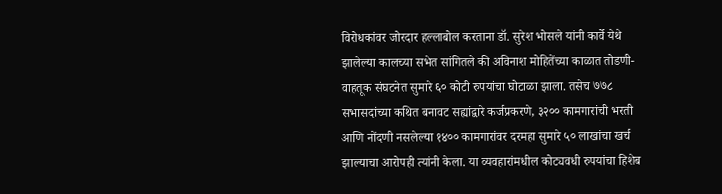विरोधकांवर जोरदार हल्लाबोल करताना डॉ. सुरेश भोसले यांनी कार्वे येथे झालेल्या कालच्या सभेत सांगितले की अविनाश मोहितेंच्या काळात तोडणी-वाहतूक संघटनेत सुमारे ६० कोटी रुपयांचा घोटाळा झाला. तसेच ७७८ सभासदांच्या कथित बनावट सह्यांद्वारे कर्जप्रकरणे, ३२०० कामगारांची भरती आणि नोंदणी नसलेल्या १४०० कामगारांवर दरमहा सुमारे ५० लाखांचा खर्च झाल्याचा आरोपही त्यांनी केला. या व्यवहारांमधील कोट्यवधी रुपयांचा हिशेब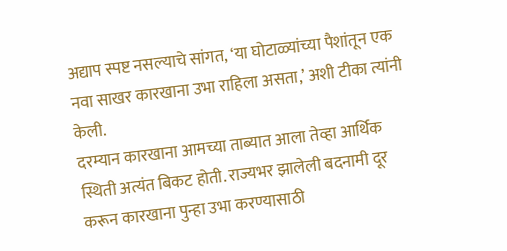अद्याप स्पष्ट नसल्याचे सांगत, ‘या घोटाळ्यांच्या पैशांतून एक नवा साखर कारखाना उभा राहिला असता,’ अशी टीका त्यांनी केली.
दरम्यान कारखाना आमच्या ताब्यात आला तेव्हा आर्थिक स्थिती अत्यंत बिकट होती. राज्यभर झालेली बदनामी दूर करून कारखाना पुन्हा उभा करण्यासाठी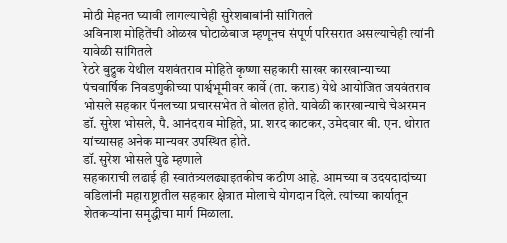मोठी मेहनत घ्यावी लागल्याचेही सुरेशबाबांनी सांगितले
अविनाश मोहितेंची ओळख घोटाळेबाज म्हणूनच संपूर्ण परिसरात असल्याचेही त्यांनी यावेळी सांगितले
रेठरे बुद्रुक येथील यशवंतराव मोहिते कृष्णा सहकारी साखर कारखान्याच्या पंचवार्षिक निवडणुकीच्या पार्श्वभूमीवर कार्वे (ता. कराड) येथे आयोजित जयवंतराव भोसले सहकार पॅनलच्या प्रचारसभेत ते बोलत होते. यावेळी कारखान्याचे चेअरमन डॉ. सुरेश भोसले, पै. आनंदराव मोहिते, प्रा. शरद काटकर, उमेदवार बी. एन. थोरात यांच्यासह अनेक मान्यवर उपस्थित होते.
डॉ. सुरेश भोसले पुढे म्हणाले
सहकाराची लढाई ही स्वातंत्र्यलढ्याइतकीच कठीण आहे. आमच्या व उदयदादांच्या वडिलांनी महाराष्ट्रातील सहकार क्षेत्रात मोलाचे योगदान दिले. त्यांच्या कार्यातून शेतकऱ्यांना समृद्धीचा मार्ग मिळाला.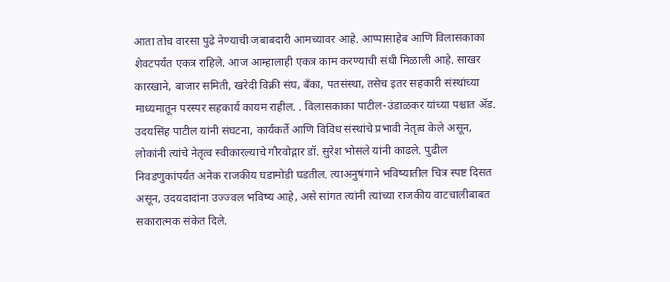आता तोच वारसा पुढे नेण्याची जबाबदारी आमच्यावर आहे. आप्पासाहेब आणि विलासकाका शेवटपर्यंत एकत्र राहिले. आज आम्हालाही एकत्र काम करण्याची संधी मिळाली आहे. साखर कारखाने, बाजार समिती, खरेदी विक्री संघ, बँका, पतसंस्था, तसेच इतर सहकारी संस्थांच्या माध्यमातून परस्पर सहकार्य कायम राहील. . विलासकाका पाटील-उंडाळकर यांच्या पश्चात ॲड. उदयसिंह पाटील यांनी संघटना, कार्यकर्ते आणि विविध संस्थांचे प्रभावी नेतृत्व केले असून, लोकांनी त्यांचे नेतृत्व स्वीकारल्याचे गौरवोद्गार डॉ. सुरेश भोसले यांनी काढले. पुढील निवडणुकांपर्यंत अनेक राजकीय घडामोडी घडतील. त्याअनुषंगाने भविष्यातील चित्र स्पष्ट दिसत असून, उदयदादांना उज्ज्वल भविष्य आहे, असे सांगत त्यांनी त्यांच्या राजकीय वाटचालीबाबत सकारात्मक संकेत दिले.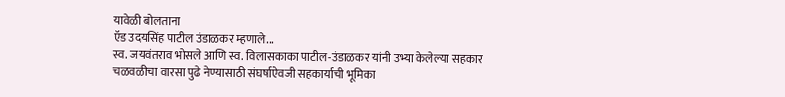यावेळी बोलताना
ऍड उदयसिंह पाटील उंडाळकर म्हणाले...
स्व. जयवंतराव भोसले आणि स्व. विलासकाका पाटील-उंडाळकर यांनी उभ्या केलेल्या सहकार चळवळीचा वारसा पुढे नेण्यासाठी संघर्षाऐवजी सहकार्याची भूमिका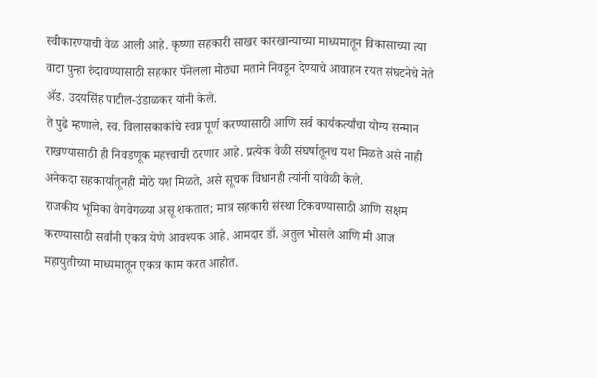स्वीकारण्याची वेळ आली आहे. कृष्णा सहकारी साखर कारखान्याच्या माध्यमातून विकासाच्या त्या वाटा पुन्हा रुंदावण्यासाठी सहकार पॅनेलला मोठ्या मताने निवडून देण्याचे आवाहन रयत संघटनेचे नेते ॲड. उदयसिंह पाटील-उंडाळकर यांनी केले.
ते पुढे म्हणाले, स्व. विलासकाकांचे स्वप्न पूर्ण करण्यासाठी आणि सर्व कार्यकर्त्यांचा योग्य सन्मान राखण्यासाठी ही निवडणूक महत्त्वाची ठरणार आहे. प्रत्येक वेळी संघर्षातूनच यश मिळते असे नाही अनेकदा सहकार्यातूनही मोठे यश मिळते, असे सूचक विधानही त्यांनी यावेळी केले.
राजकीय भूमिका वेगवेगळ्या असू शकतात; मात्र सहकारी संस्था टिकवण्यासाठी आणि सक्षम करण्यासाठी सर्वांनी एकत्र येणे आवश्यक आहे. आमदार डॉ. अतुल भोसले आणि मी आज महायुतीच्या माध्यमातून एकत्र काम करत आहोत.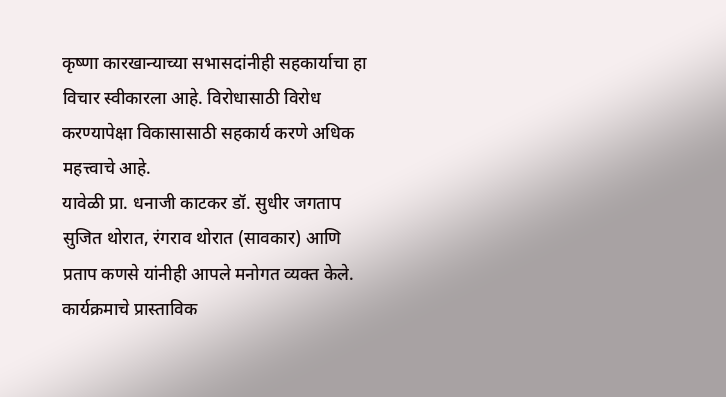कृष्णा कारखान्याच्या सभासदांनीही सहकार्याचा हा विचार स्वीकारला आहे. विरोधासाठी विरोध करण्यापेक्षा विकासासाठी सहकार्य करणे अधिक महत्त्वाचे आहे.
यावेळी प्रा. धनाजी काटकर डॉ. सुधीर जगताप सुजित थोरात, रंगराव थोरात (सावकार) आणि प्रताप कणसे यांनीही आपले मनोगत व्यक्त केले. कार्यक्रमाचे प्रास्ताविक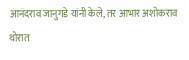आनंदराव जानुगडे यांनी केले, तर आभार अशोकराव थोरात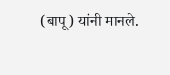(बापू) यांनी मानले.